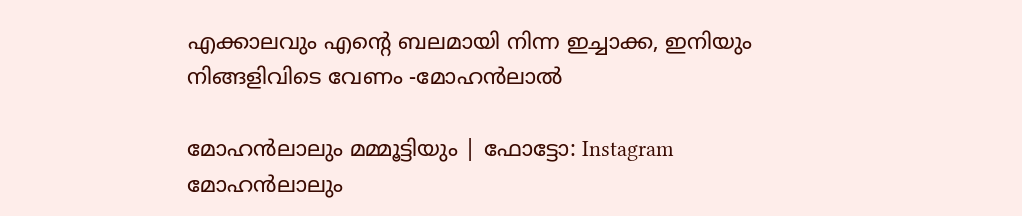എക്കാലവും എന്റെ ബലമായി നിന്ന ഇച്ചാക്ക, ഇനിയും നിങ്ങളിവിടെ വേണം -മോഹൻലാൽ

മോഹൻലാലും മമ്മൂട്ടിയും | ഫോട്ടോ: Instagram
മോഹൻലാലും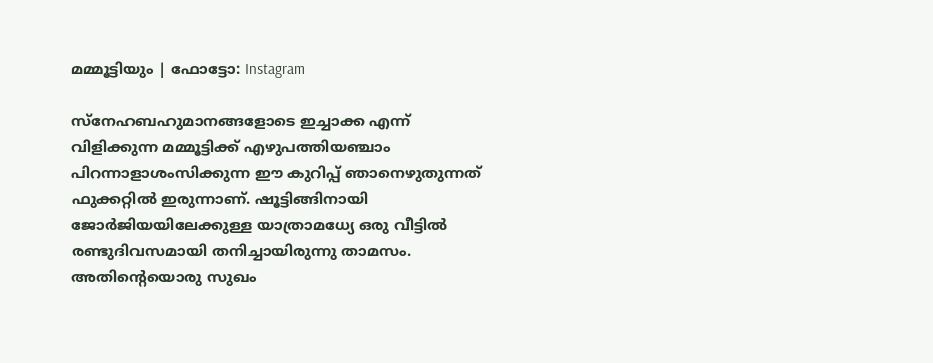മമ്മൂട്ടിയും | ഫോട്ടോ: Instagram

സ്നേഹബഹുമാനങ്ങളോടെ ഇച്ചാക്ക എന്ന് വിളിക്കുന്ന മമ്മൂട്ടിക്ക്‌ എഴുപത്തിയഞ്ചാം പിറന്നാളാശംസിക്കുന്ന ഈ കുറിപ്പ് ഞാനെഴുതുന്നത് ഫുക്കറ്റിൽ ഇരുന്നാണ്. ഷൂട്ടിങ്ങിനായി ജോർജിയയിലേക്കുള്ള യാത്രാമധ്യേ ഒരു വീട്ടിൽ രണ്ടുദിവസമായി തനിച്ചായിരുന്നു താമസം. അതിന്റെയൊരു സുഖം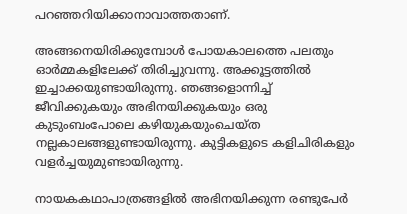പറഞ്ഞറിയിക്കാനാവാത്തതാണ്.

അങ്ങനെയിരിക്കുമ്പോൾ പോയകാലത്തെ പലതും ഓർമ്മകളിലേക്ക് തിരിച്ചുവന്നു. അക്കൂട്ടത്തിൽ ഇച്ചാക്കയുണ്ടായിരുന്നു. ഞങ്ങളൊന്നിച്ച് ജീവിക്കുകയും അഭിനയിക്കുകയും ഒരു കുടുംബംപോലെ കഴിയുകയുംചെയ്ത നല്ലകാലങ്ങളുണ്ടായിരുന്നു. കുട്ടികളുടെ കളിചിരികളും വളർച്ചയുമുണ്ടായിരുന്നു.

നായകകഥാപാത്രങ്ങളിൽ അഭിനയിക്കുന്ന രണ്ടുപേർ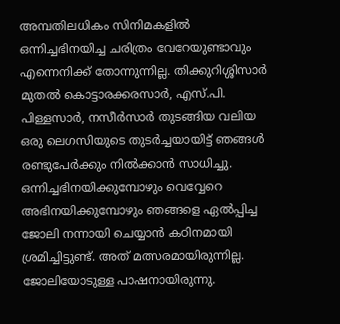അമ്പതിലധികം സിനിമകളിൽ ഒന്നിച്ചഭിനയിച്ച ചരിത്രം വേറേയുണ്ടാവും എന്നെനിക്ക് തോന്നുന്നില്ല. തിക്കുറിശ്ശിസാർ മുതൽ കൊട്ടാരക്കരസാർ, എസ്.പി. പിള്ളസാർ, നസീർസാർ തുടങ്ങിയ വലിയ ഒരു ലെഗസിയുടെ തുടർച്ചയായിട്ട് ഞങ്ങൾ രണ്ടുപേർക്കും നിൽക്കാൻ സാധിച്ചു. ഒന്നിച്ചഭിനയിക്കുമ്പോഴും വെവ്വേറെ അഭിനയിക്കുമ്പോഴും ഞങ്ങളെ ഏൽപ്പിച്ച ജോലി നന്നായി ചെയ്യാൻ കഠിനമായി ശ്രമിച്ചിട്ടുണ്ട്. അത് മത്സരമായിരുന്നില്ല. ജോലിയോടുള്ള പാഷനായിരുന്നു.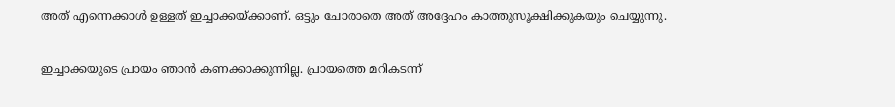അത് എന്നെക്കാൾ ഉള്ളത് ഇച്ചാക്കയ്ക്കാണ്. ഒട്ടും ചോരാതെ അത് അദ്ദേഹം കാത്തുസൂക്ഷിക്കുകയും ചെയ്യുന്നു.

ഇച്ചാക്കയുടെ പ്രായം ഞാൻ കണക്കാക്കുന്നില്ല. പ്രായത്തെ മറികടന്ന്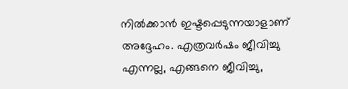നിൽക്കാൻ ഇഷ്ടപ്പെടുന്നയാളാണ് അദ്ദേഹം. എത്രവർഷം ജീവിച്ചു എന്നല്ല, എങ്ങനെ ജീവിച്ചു,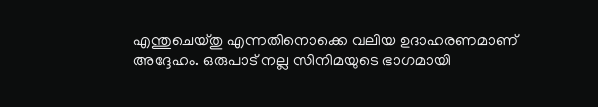എന്തുചെയ്തു എന്നതിനൊക്കെ വലിയ ഉദാഹരണമാണ് അദ്ദേഹം. ഒരുപാട് നല്ല സിനിമയുടെ ഭാഗമായി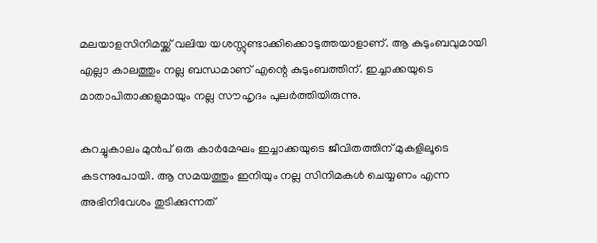മലയാളസിനിമയ്ക്ക് വലിയ യശസ്സുണ്ടാക്കിക്കൊടുത്തയാളാണ്. ആ കുടുംബവുമായി എല്ലാ കാലത്തും നല്ല ബന്ധമാണ് എന്റെ കുടുംബത്തിന്. ഇച്ചാക്കയുടെ മാതാപിതാക്കളുമായും നല്ല സൗഹൃദം പുലർത്തിയിരുന്നു.

കുറച്ചുകാലം മുൻപ്‌ ഒരു കാർമേഘം ഇച്ചാക്കയുടെ ജീവിതത്തിന് മുകളിലൂടെ കടന്നുപോയി. ആ സമയത്തും ഇനിയും നല്ല സിനിമകൾ ചെയ്യണം എന്ന അഭിനിവേശം തുടിക്കുന്നത്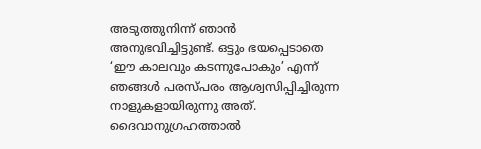അടുത്തുനിന്ന് ഞാൻ അനുഭവിച്ചിട്ടുണ്ട്. ഒട്ടും ഭയപ്പെടാതെ ‘ഈ കാലവും കടന്നുപോകും’ എന്ന് ഞങ്ങൾ പരസ്പരം ആശ്വസിപ്പിച്ചിരുന്ന നാളുകളായിരുന്നു അത്. ദൈവാനുഗ്രഹത്താൽ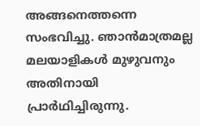അങ്ങനെത്തന്നെ സംഭവിച്ചു. ഞാൻമാത്രമല്ല മലയാളികൾ മുഴുവനും അതിനായി പ്രാർഥിച്ചിരുന്നു.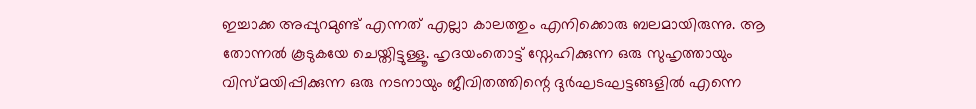ഇച്ചാക്ക അപ്പുറമുണ്ട് എന്നത് എല്ലാ കാലത്തും എനിക്കൊരു ബലമായിരുന്നു. ആ തോന്നൽ കൂടുകയേ ചെയ്തിട്ടുള്ളൂ. ഹൃദയംതൊട്ട് സ്നേഹിക്കുന്ന ഒരു സുഹൃത്തായും വിസ്മയിപ്പിക്കുന്ന ഒരു നടനായും ജീവിതത്തിന്റെ ദുർഘടഘട്ടങ്ങളിൽ എന്നെ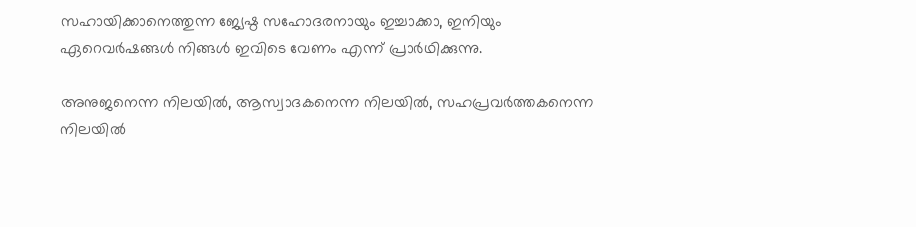സഹായിക്കാനെത്തുന്ന ജ്യേഷ്ഠ സഹോദരനായും ഇച്ചാക്കാ, ഇനിയും ഏറെവർഷങ്ങൾ നിങ്ങൾ ഇവിടെ വേണം എന്ന് പ്രാർഥിക്കുന്നു.

അനുജനെന്ന നിലയിൽ, ആസ്വാദകനെന്ന നിലയിൽ, സഹപ്രവർത്തകനെന്ന നിലയിൽ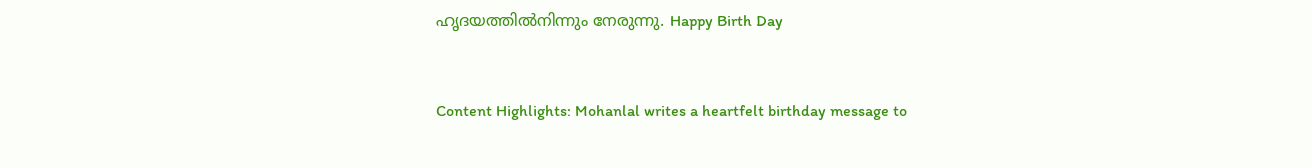ഹൃദയത്തിൽനിന്നും നേരുന്നു. Happy Birth Day


Content Highlights: Mohanlal writes a heartfelt birthday message to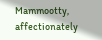Mammootty, affectionately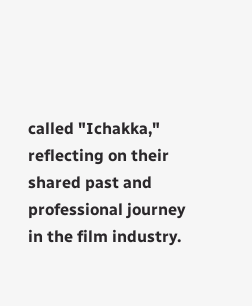called "Ichakka," reflecting on their shared past and professional journey in the film industry.